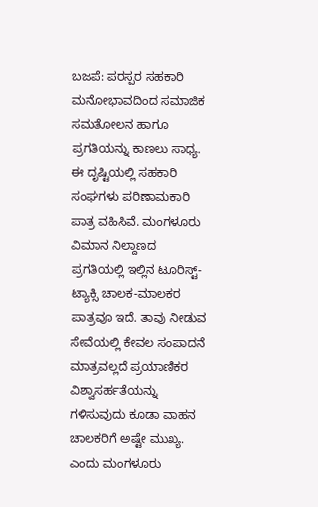ಬಜಪೆ: ಪರಸ್ಪರ ಸಹಕಾರಿ ಮನೋಭಾವದಿಂದ ಸಮಾಜಿಕ ಸಮತೋಲನ ಹಾಗೂ ಪ್ರಗತಿಯನ್ನು ಕಾಣಲು ಸಾಧ್ಯ. ಈ ದೃಷ್ಟಿಯಲ್ಲಿ ಸಹಕಾರಿ ಸಂಘಗಳು ಪರಿಣಾಮಕಾರಿ ಪಾತ್ರ ವಹಿಸಿವೆ. ಮಂಗಳೂರು ವಿಮಾನ ನಿಲ್ದಾಣದ ಪ್ರಗತಿಯಲ್ಲಿ ಇಲ್ಲಿನ ಟೂರಿಸ್ಟ್-ಟ್ಯಾಕ್ಸಿ ಚಾಲಕ-ಮಾಲಕರ ಪಾತ್ರವೂ ಇದೆ. ತಾವು ನೀಡುವ ಸೇವೆಯಲ್ಲಿ ಕೇವಲ ಸಂಪಾದನೆ ಮಾತ್ರವಲ್ಲದೆ ಪ್ರಯಾಣಿಕರ ವಿಶ್ವಾಸರ್ಹತೆಯನ್ನು ಗಳಿಸುವುದು ಕೂಡಾ ವಾಹನ ಚಾಲಕರಿಗೆ ಅಷ್ಟೇ ಮುಖ್ಯ. ಎಂದು ಮಂಗಳೂರು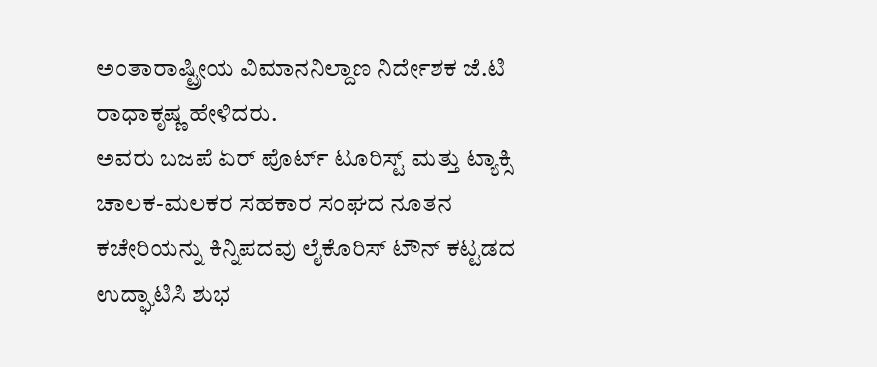ಅಂತಾರಾಷ್ಟ್ರೀಯ ವಿಮಾನನಿಲ್ದಾಣ ನಿರ್ದೇಶಕ ಜೆ.ಟಿ ರಾಧಾಕೃಷ್ಣ ಹೇಳಿದರು.
ಅವರು ಬಜಪೆ ಏರ್ ಪೊರ್ಟ್ ಟೂರಿಸ್ಟ್ ಮತ್ತು ಟ್ಯಾಕ್ಸಿ ಚಾಲಕ-ಮಲಕರ ಸಹಕಾರ ಸಂಘದ ನೂತನ ಕಚೇರಿಯನ್ನು ಕಿನ್ನಿಪದವು ಲೈಕೊರಿಸ್ ಟೌನ್ ಕಟ್ಟಡದ ಉದ್ಘಾಟಿಸಿ ಶುಭ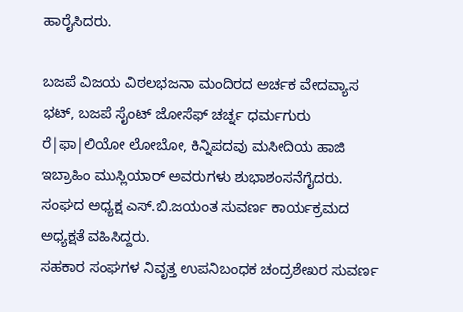ಹಾರೈಸಿದರು.

ಬಜಪೆ ವಿಜಯ ವಿಠಲಭಜನಾ ಮಂದಿರದ ಅರ್ಚಕ ವೇದವ್ಯಾಸ ಭಟ್, ಬಜಪೆ ಸೈಂಟ್ ಜೋಸೆಫ್ ಚರ್ಚ್ನ ಧರ್ಮಗುರು ರೆ|ಫಾ|ಲಿಯೋ ಲೋಬೋ, ಕಿನ್ನಿಪದವು ಮಸೀದಿಯ ಹಾಜಿ ಇಬ್ರಾಹಿಂ ಮುಸ್ಲಿಯಾರ್ ಅವರುಗಳು ಶುಭಾಶಂಸನೆಗೈದರು.
ಸಂಘದ ಅಧ್ಯಕ್ಷ ಎಸ್.ಬಿ.ಜಯಂತ ಸುವರ್ಣ ಕಾರ್ಯಕ್ರಮದ ಅಧ್ಯಕ್ಷತೆ ವಹಿಸಿದ್ದರು.
ಸಹಕಾರ ಸಂಘಗಳ ನಿವೃತ್ತ ಉಪನಿಬಂಧಕ ಚಂದ್ರಶೇಖರ ಸುವರ್ಣ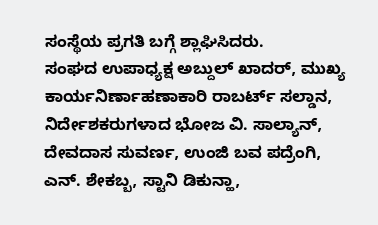ಸಂಸ್ಥೆಯ ಪ್ರಗತಿ ಬಗ್ಗೆ ಶ್ಲಾಘಿಸಿದರು.
ಸಂಘದ ಉಪಾಧ್ಯಕ್ಷ ಅಬ್ದುಲ್ ಖಾದರ್, ಮುಖ್ಯ ಕಾರ್ಯನಿರ್ಣಾಹಣಾಕಾರಿ ರಾಬರ್ಟ್ ಸಲ್ಡಾನ, ನಿರ್ದೇಶಕರುಗಳಾದ ಭೋಜ ವಿ. ಸಾಲ್ಯಾನ್, ದೇವದಾಸ ಸುವರ್ಣ, ಉಂಜಿ ಬವ ಪದ್ರೆಂಗಿ, ಎನ್. ಶೇಕಬ್ಬ, ಸ್ಟಾನಿ ಡಿಕುನ್ಹಾ,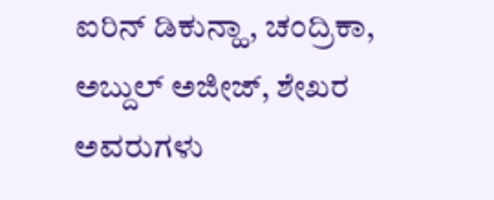ಐರಿನ್ ಡಿಕುನ್ಹಾ, ಚಂದ್ರಿಕಾ, ಅಬ್ದುಲ್ ಅಜೀಜ್, ಶೇಖರ ಅವರುಗಳು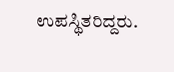ಉಪಸ್ಥಿತರಿದ್ದರು.